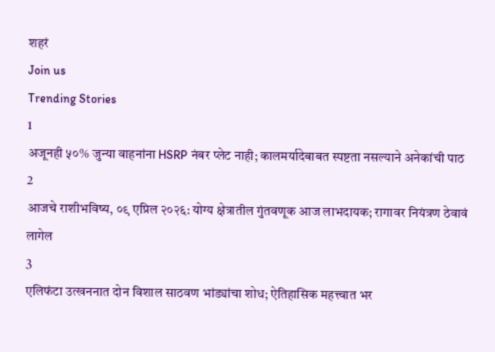शहरं
Join us
Trending Stories
1
अजूनही ५०% जुन्या वाहनांना HSRP नंबर प्लेट नाही; कालमर्यादेबाबत स्पष्टता नसल्याने अनेकांची पाठ
2
आजचे राशीभविष्य, ०९ एप्रिल २०२६: योग्य क्षेत्रातील गुंतवणूक आज लाभदायक; रागावर नियंत्रण ठेवावं लागेल
3
एलिफंटा उत्खननात दोन विशाल साठवण भांड्यांचा शोध; ऐतिहासिक महत्त्वात भर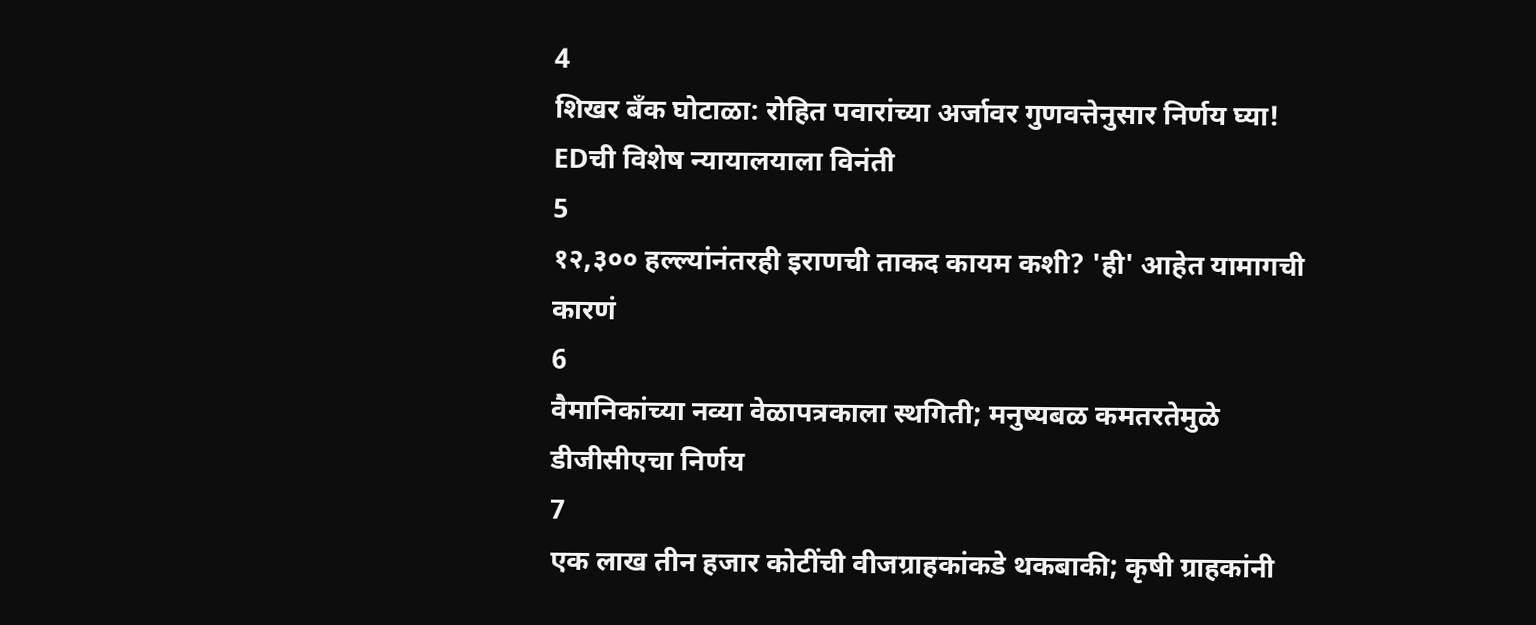4
शिखर बँक घोटाळा: रोहित पवारांच्या अर्जावर गुणवत्तेनुसार निर्णय घ्या! EDची विशेष न्यायालयाला विनंती
5
१२,३०० हल्ल्यांनंतरही इराणची ताकद कायम कशी? 'ही' आहेत यामागची कारणं
6
वैमानिकांच्या नव्या वेळापत्रकाला स्थगिती; मनुष्यबळ कमतरतेमुळे डीजीसीएचा निर्णय
7
एक लाख तीन हजार कोटींची वीजग्राहकांकडे थकबाकी; कृषी ग्राहकांनी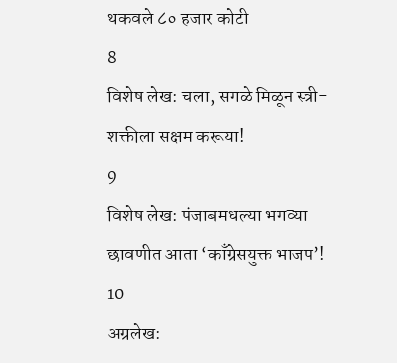थकवले ८० हजार कोटी
8
विशेष लेख: चला, सगळे मिळून स्त्री-शक्तीला सक्षम करूया!
9
विशेष लेख: पंजाबमधल्या भगव्या छावणीत आता ‘काँग्रेसयुक्त भाजप’!
10
अग्रलेख: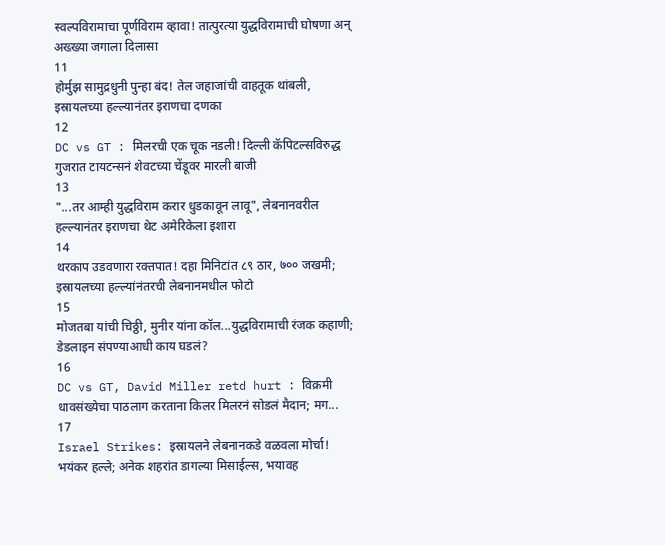स्वल्पविरामाचा पूर्णविराम व्हावा! तात्पुरत्या युद्धविरामाची घोषणा अन् अख्ख्या जगाला दिलासा
11
होर्मुझ सामुद्रधुनी पुन्हा बंद! तेल जहाजांची वाहतूक थांबली, इस्रायलच्या हल्ल्यानंतर इराणचा दणका
12
DC vs GT : मिलरची एक चूक नडली! दिल्ली कॅपिटल्सविरुद्ध गुजरात टायटन्सनं शेवटच्या चेंडूवर मारली बाजी
13
"...तर आम्ही युद्धविराम करार धुडकावून लावू", लेबनानवरील हल्ल्यानंतर इराणचा थेट अमेरिकेला इशारा
14
थरकाप उडवणारा रक्तपात! दहा मिनिटांत ८९ ठार, ७०० जखमी; इस्रायलच्या हल्ल्यांनंतरची लेबनानमधील फोटो
15
मोजतबा यांची चिठ्ठी, मुनीर यांना कॉल...युद्धविरामाची रंजक कहाणी; डेडलाइन संपण्याआधी काय घडलं?
16
DC vs GT, David Miller retd hurt : विक्रमी धावसंख्येचा पाठलाग करताना किलर मिलरनं सोडलं मैदान; मग...
17
Israel Strikes: इस्रायलने लेबनानकडे वळवला मोर्चा! भयंकर हल्ले; अनेक शहरांत डागल्या मिसाईल्स, भयावह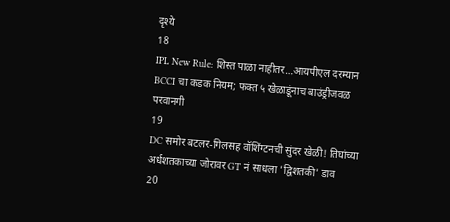दृश्ये
18
IPL New Rule: शिस्त पाळा नाहीतर…आयपीएल दरम्यान BCCI चा कडक नियम; फक्त ५ खेळाडूंनाच बाउंड्रीजवळ परवानगी
19
DC समोर बटलर-गिलसह वॉशिंग्टनची सुंदर खेळी! तिघांच्या अर्धशतकाच्या जोरावर GT नं साधला 'द्विशतकी' डाव
20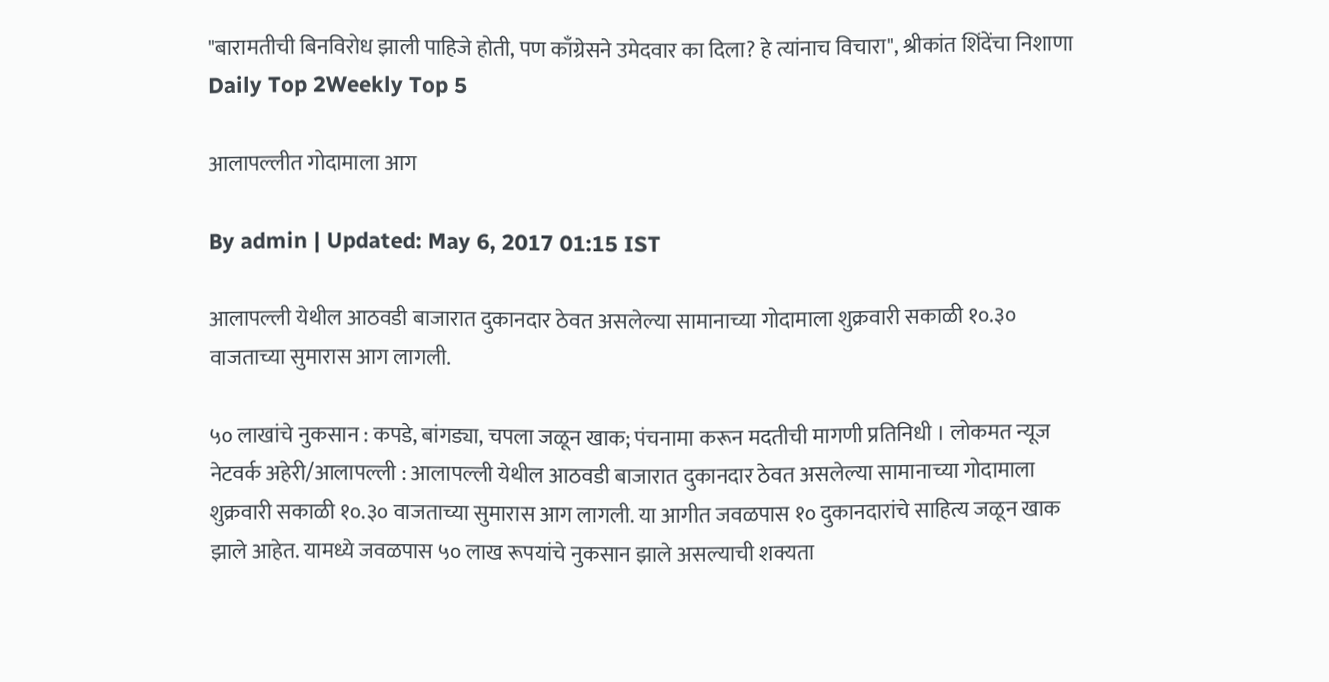"बारामतीची बिनविरोध झाली पाहिजे होती, पण काँग्रेसने उमेदवार का दिला? हे त्यांनाच विचारा", श्रीकांत शिंदेंचा निशाणा
Daily Top 2Weekly Top 5

आलापल्लीत गोदामाला आग

By admin | Updated: May 6, 2017 01:15 IST

आलापल्ली येथील आठवडी बाजारात दुकानदार ठेवत असलेल्या सामानाच्या गोदामाला शुक्रवारी सकाळी १०.३० वाजताच्या सुमारास आग लागली.

५० लाखांचे नुकसान : कपडे, बांगड्या, चपला जळून खाक; पंचनामा करून मदतीची मागणी प्रतिनिधी । लोकमत न्यूज नेटवर्क अहेरी/आलापल्ली : आलापल्ली येथील आठवडी बाजारात दुकानदार ठेवत असलेल्या सामानाच्या गोदामाला शुक्रवारी सकाळी १०.३० वाजताच्या सुमारास आग लागली. या आगीत जवळपास १० दुकानदारांचे साहित्य जळून खाक झाले आहेत. यामध्ये जवळपास ५० लाख रूपयांचे नुकसान झाले असल्याची शक्यता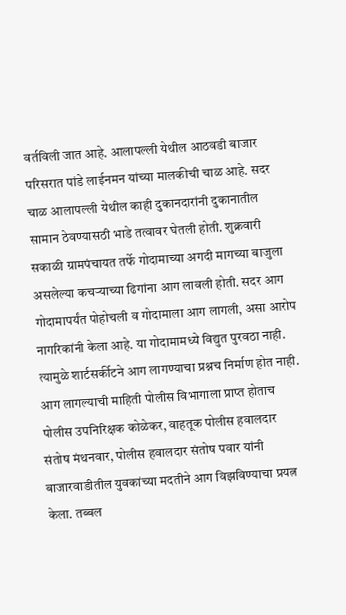वर्तविली जात आहे. आलापल्ली येथील आठवडी बाजार परिसरात पांडे लाईनमन यांच्या मालकीची चाळ आहे. सदर चाळ आलापल्ली येथील काही दुकानदारांनी दुकानातील सामान ठेवण्यासठी भाडे तत्वावर घेतली होती. शुक्रवारी सकाळी ग्रामपंचायत तर्फे गोदामाच्या अगदी मागच्या बाजुला असलेल्या कचऱ्याच्या ढिगांना आग लावली होती. सदर आग गोदामापर्यंत पोहोचली व गोदामाला आग लागली, असा आरोप नागरिकांनी केला आहे. या गोदामामध्ये विद्युत पुरवठा नाही. त्यामुळे शार्टसर्कीटने आग लागण्याचा प्रश्नच निर्माण होत नाही. आग लागल्याची माहिती पोलीस विभागाला प्राप्त होताच पोलीस उपनिरिक्षक कोळेकर, वाहतूक पोलीस हवालदार संतोष मंथनवार, पोलीस हवालदार संतोष पवार यांनी बाजारवाडीतील युवकांच्या मदतीने आग विझविण्याचा प्रयत्न केला. तब्बल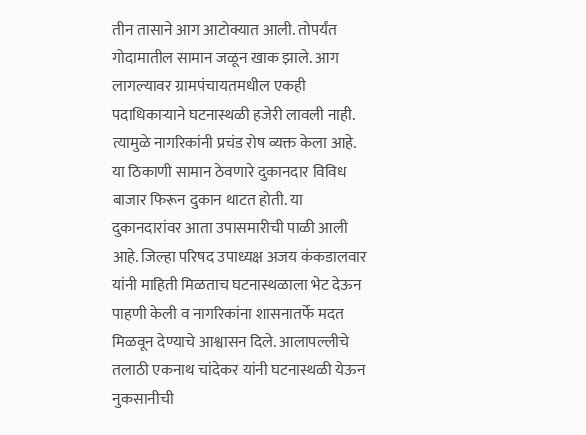तीन तासाने आग आटोक्यात आली. तोपर्यंत गोदामातील सामान जळून खाक झाले. आग लागल्यावर ग्रामपंचायतमधील एकही पदाधिकाऱ्याने घटनास्थळी हजेरी लावली नाही. त्यामुळे नागरिकांनी प्रचंड रोष व्यक्त केला आहे. या ठिकाणी सामान ठेवणारे दुकानदार विविध बाजार फिरून दुकान थाटत होती. या दुकानदारांवर आता उपासमारीची पाळी आली आहे. जिल्हा परिषद उपाध्यक्ष अजय कंकडालवार यांनी माहिती मिळताच घटनास्थळाला भेट देऊन पाहणी केली व नागरिकांना शासनातर्फे मदत मिळवून देण्याचे आश्वासन दिले. आलापल्लीचे तलाठी एकनाथ चांदेकर यांनी घटनास्थळी येऊन नुकसानीची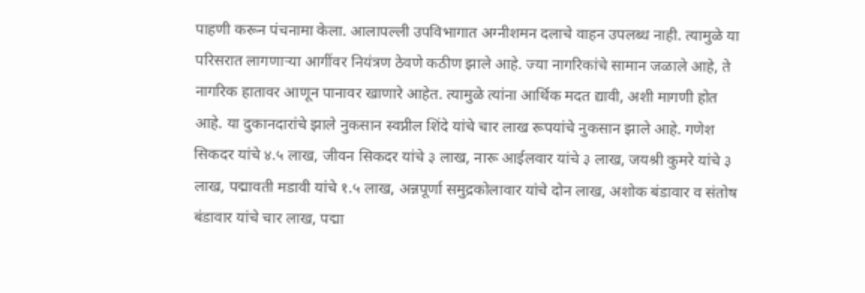पाहणी करून पंचनामा केला. आलापल्ली उपविभागात अग्नीशमन दलाचे वाहन उपलब्ध नाही. त्यामुळे या परिसरात लागणाऱ्या आगींवर नियंत्रण ठेवणे कठीण झाले आहे. ज्या नागरिकांचे सामान जळाले आहे, ते नागरिक हातावर आणून पानावर खाणारे आहेत. त्यामुळे त्यांना आर्थिक मदत द्यावी, अशी मागणी होत आहे. या दुकानदारांचे झाले नुकसान स्वप्नील शिंदे यांचे चार लाख रूपयांचे नुकसान झाले आहे. गणेश सिकदर यांचे ४.५ लाख, जीवन सिकदर यांचे ३ लाख, नारू आईलवार यांचे ३ लाख, जयश्री कुमरे यांचे ३ लाख, पद्मावती मडावी यांचे १.५ लाख, अन्नपूर्णा समुद्रकोलावार यांचे दोन लाख, अशोक बंडावार व संतोष बंडावार यांचे चार लाख, पद्मा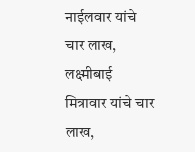नाईलवार यांचे चार लाख, लक्ष्मीबाई मित्रावार यांचे चार लाख,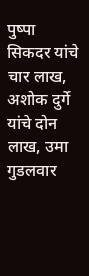पुष्पा सिकदर यांचे चार लाख, अशोक दुर्गे यांचे दोन लाख, उमा गुडलवार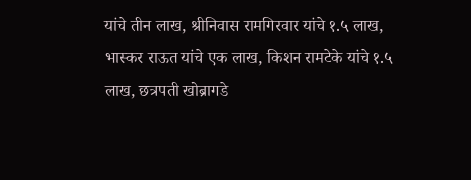यांचे तीन लाख, श्रीनिवास रामगिरवार यांचे १.५ लाख, भास्कर राऊत यांचे एक लाख, किशन रामटेके यांचे १.५ लाख, छत्रपती खोब्रागडे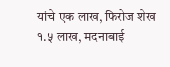यांचे एक लाख, फिरोज शेख १.५ लाख, मदनाबाई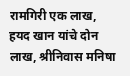रामगिरी एक लाख, हयद खान यांचे दोन लाख, श्रीनिवास मनिषा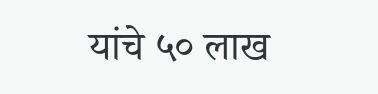यांचे ५० लाख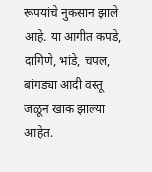रूपयांचे नुकसान झाले आहे. या आगीत कपडे, दागिणे, भांडे, चपल, बांगड्या आदी वस्तू जळून खाक झाल्या आहेत.